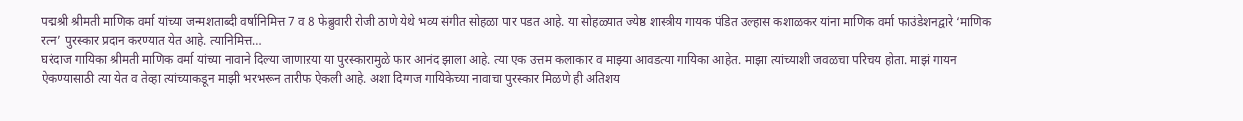पद्मश्री श्रीमती माणिक वर्मा यांच्या जन्मशताब्दी वर्षानिमित्त 7 व 8 फेब्रुवारी रोजी ठाणे येथे भव्य संगीत सोहळा पार पडत आहे. या सोहळ्यात ज्येष्ठ शास्त्रीय गायक पंडित उल्हास कशाळकर यांना माणिक वर्मा फाउंडेशनद्वारे ‘माणिक रत्न’ पुरस्कार प्रदान करण्यात येत आहे. त्यानिमित्त…
घरंदाज गायिका श्रीमती माणिक वर्मा यांच्या नावाने दिल्या जाणाऱया या पुरस्कारामुळे फार आनंद झाला आहे. त्या एक उत्तम कलाकार व माझ्या आवडत्या गायिका आहेत. माझा त्यांच्याशी जवळचा परिचय होता. माझं गायन ऐकण्यासाठी त्या येत व तेव्हा त्यांच्याकडून माझी भरभरून तारीफ ऐकली आहे. अशा दिग्गज गायिकेच्या नावाचा पुरस्कार मिळणे ही अतिशय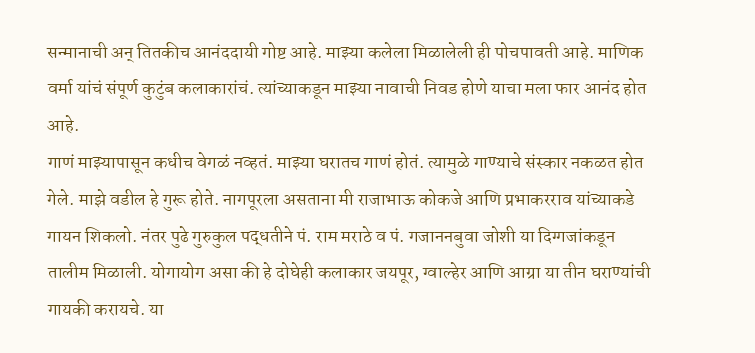सन्मानाची अन् तितकीच आनंददायी गोष्ट आहे. माझ्या कलेला मिळालेली ही पोचपावती आहे. माणिक वर्मा यांचं संपूर्ण कुटुंब कलाकारांचं. त्यांच्याकडून माझ्या नावाची निवड होणे याचा मला फार आनंद होत आहे.
गाणं माझ्यापासून कधीच वेगळं नव्हतं. माझ्या घरातच गाणं होतं. त्यामुळे गाण्याचे संस्कार नकळत होत गेले. माझे वडील हे गुरू होते. नागपूरला असताना मी राजाभाऊ कोकजे आणि प्रभाकरराव यांच्याकडे गायन शिकलो. नंतर पुढे गुरुकुल पद्धतीने पं. राम मराठे व पं. गजाननबुवा जोशी या दिग्गजांकडून तालीम मिळाली. योगायोग असा की हे दोघेही कलाकार जयपूर, ग्वाल्हेर आणि आग्रा या तीन घराण्यांची गायकी करायचे. या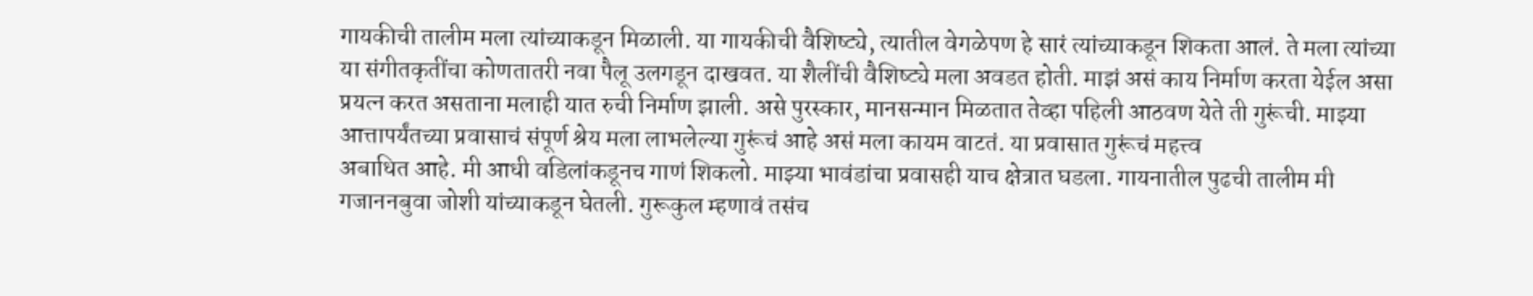गायकीची तालीम मला त्यांच्याकडून मिळाली. या गायकीची वैशिष्ट्ये, त्यातील वेगळेपण हे सारं त्यांच्याकडून शिकता आलं. ते मला त्यांच्या या संगीतकृतींचा कोणतातरी नवा पैलू उलगडून दाखवत. या शैलींची वैशिष्ट्ये मला अवडत होती. माझं असं काय निर्माण करता येईल असा प्रयत्न करत असताना मलाही यात रुची निर्माण झाली. असे पुरस्कार, मानसन्मान मिळतात तेव्हा पहिली आठवण येते ती गुरूंची. माझ्या आत्तापर्यंतच्या प्रवासाचं संपूर्ण श्रेय मला लाभलेल्या गुरूंचं आहे असं मला कायम वाटतं. या प्रवासात गुरूंचं महत्त्व
अबाधित आहे. मी आधी वडिलांकडूनच गाणं शिकलो. माझ्या भावंडांचा प्रवासही याच क्षेत्रात घडला. गायनातील पुढची तालीम मी गजाननबुवा जोशी यांच्याकडून घेतली. गुरूकुल म्हणावं तसंच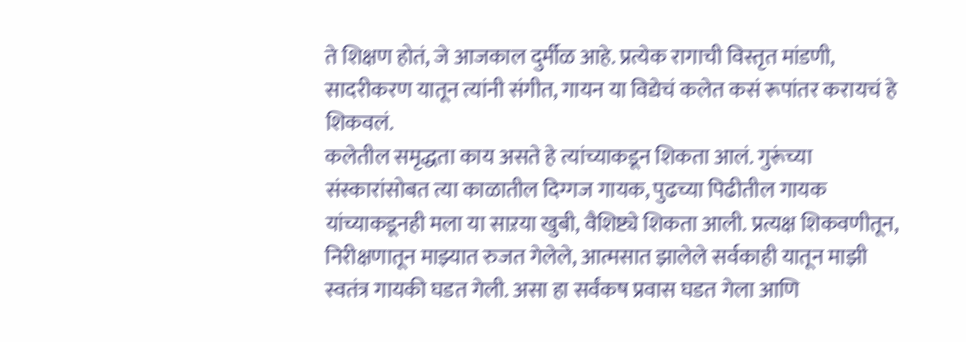ते शिक्षण होतं, जे आजकाल दुर्मीळ आहे. प्रत्येक रागाची विस्तृत मांडणी, सादरीकरण यातून त्यांनी संगीत, गायन या विद्येचं कलेत कसं रूपांतर करायचं हे शिकवलं.
कलेतील समृद्धता काय असते हे त्यांच्याकडून शिकता आलं. गुरूंच्या संस्कारांसोबत त्या काळातील दिग्गज गायक, पुढच्या पिढीतील गायक यांच्याकडूनही मला या साऱया खुबी, वैशिष्ट्ये शिकता आली. प्रत्यक्ष शिकवणीतून, निरीक्षणातून माझ्यात रुजत गेलेले, आत्मसात झालेले सर्वकाही यातून माझी स्वतंत्र गायकी घडत गेली. असा हा सर्वंकष प्रवास घडत गेला आणि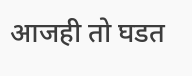आजही तो घडत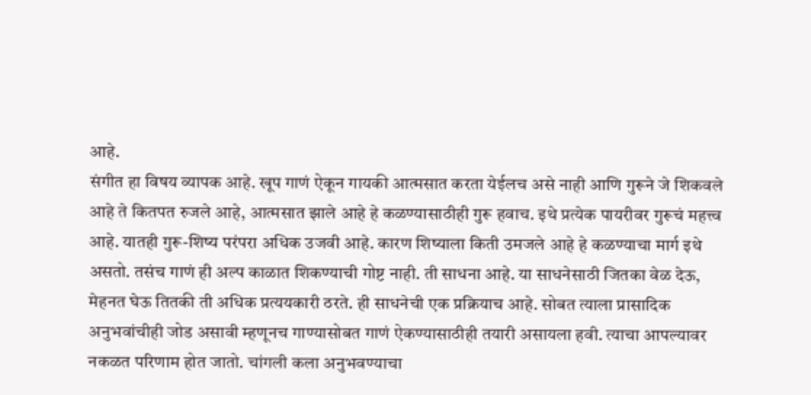आहे.
संगीत हा विषय व्यापक आहे. खूप गाणं ऐकून गायकी आत्मसात करता येईलच असे नाही आणि गुरूने जे शिकवले आहे ते कितपत रुजले आहे, आत्मसात झाले आहे हे कळण्यासाठीही गुरू हवाच. इथे प्रत्येक पायरीवर गुरूचं महत्त्व आहे. यातही गुरू-शिष्य परंपरा अधिक उजवी आहे. कारण शिष्याला किती उमजले आहे हे कळण्याचा मार्ग इथे असतो. तसंच गाणं ही अल्प काळात शिकण्याची गोष्ट नाही. ती साधना आहे. या साधनेसाठी जितका वेळ देऊ, मेहनत घेऊ तितकी ती अधिक प्रत्ययकारी ठरते. ही साधनेची एक प्रक्रियाच आहे. सोबत त्याला प्रासादिक अनुभवांचीही जोड असावी म्हणूनच गाण्यासोबत गाणं ऐकण्यासाठीही तयारी असायला हवी. त्याचा आपल्यावर नकळत परिणाम होत जातो. चांगली कला अनुभवण्याचा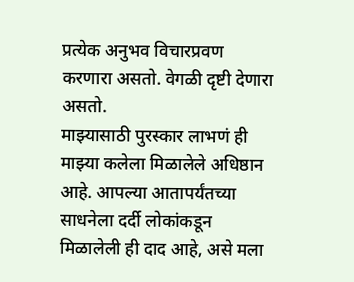प्रत्येक अनुभव विचारप्रवण करणारा असतो. वेगळी दृष्टी देणारा असतो.
माझ्यासाठी पुरस्कार लाभणं ही माझ्या कलेला मिळालेले अधिष्ठान आहे. आपल्या आतापर्यंतच्या साधनेला दर्दी लोकांकडून मिळालेली ही दाद आहे, असे मला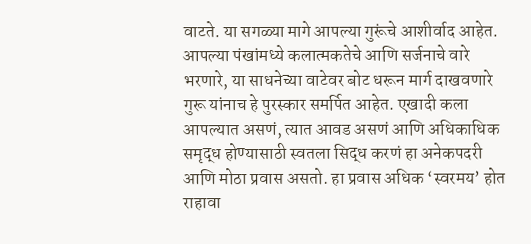वाटते. या सगळ्या मागे आपल्या गुरूंचे आशीर्वाद आहेत. आपल्या पंखांमध्ये कलात्मकतेचे आणि सर्जनाचे वारे भरणारे, या साधनेच्या वाटेवर बोट धरून मार्ग दाखवणारे गुरू यांनाच हे पुरस्कार समर्पित आहेत. एखादी कला आपल्यात असणं, त्यात आवड असणं आणि अधिकाधिक समृद्ध होण्यासाठी स्वतला सिद्ध करणं हा अनेकपदरी आणि मोठा प्रवास असतो. हा प्रवास अधिक ‘स्वरमय’ होत राहावा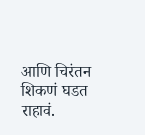आणि चिरंतन शिकणं घडत राहावं.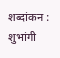शब्दांकन : शुभांगी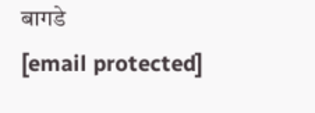बागडे
[email protected]